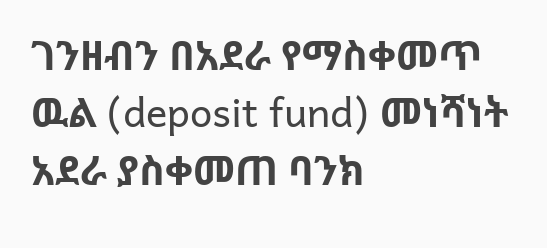ገንዘብን በአደራ የማስቀመጥ ዉል (deposit fund) መነሻነት አደራ ያስቀመጠ ባንክ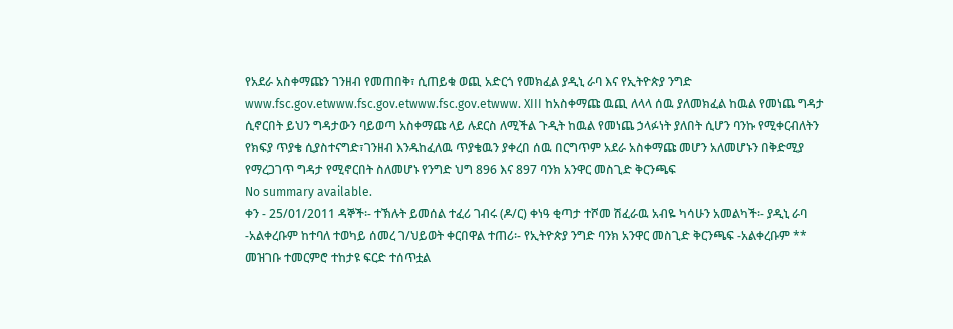የአደራ አስቀማጩን ገንዘብ የመጠበቅ፣ ሲጠይቁ ወጪ አድርጎ የመክፈል ያዲኒ ራባ እና የኢትዮጵያ ንግድ www.fsc.gov.etwww.fsc.gov.etwww.fsc.gov.etwww. XIII ከአስቀማጩ ዉጪ ለላላ ሰዉ ያለመክፈል ከዉል የመነጨ ግዳታ ሲኖርበት ይህን ግዳታውን ባይወጣ አስቀማጩ ላይ ሉደርስ ለሚችል ጉዲት ከዉል የመነጨ ኃላፉነት ያለበት ሲሆን ባንኩ የሚቀርብለትን የክፍያ ጥያቄ ሲያስተናግድ፣ገንዘብ እንዱከፈለዉ ጥያቄዉን ያቀረበ ሰዉ በርግጥም አደራ አስቀማጩ መሆን አለመሆኑን በቅድሚያ የማረጋገጥ ግዳታ የሚኖርበት ስለመሆኑ የንግድ ህግ 896 እና 897 ባንክ አንዋር መስጊድ ቅርንጫፍ
No summary available.
ቀን - 25/01/2011 ዳኞች፡- ተኽሉት ይመሰል ተፈሪ ገብሩ (ዶ/ር) ቀነዓ ቂጣታ ተሾመ ሽፈራዉ አብዬ ካሳሁን አመልካች፡- ያዲኒ ራባ -አልቀረቡም ከተባለ ተወካይ ሰመረ ገ/ህይወት ቀርበዋል ተጠሪ፡- የኢትዮጵያ ንግድ ባንክ አንዋር መስጊድ ቅርንጫፍ -አልቀረቡም **
መዝገቡ ተመርምሮ ተከታዩ ፍርድ ተሰጥቷል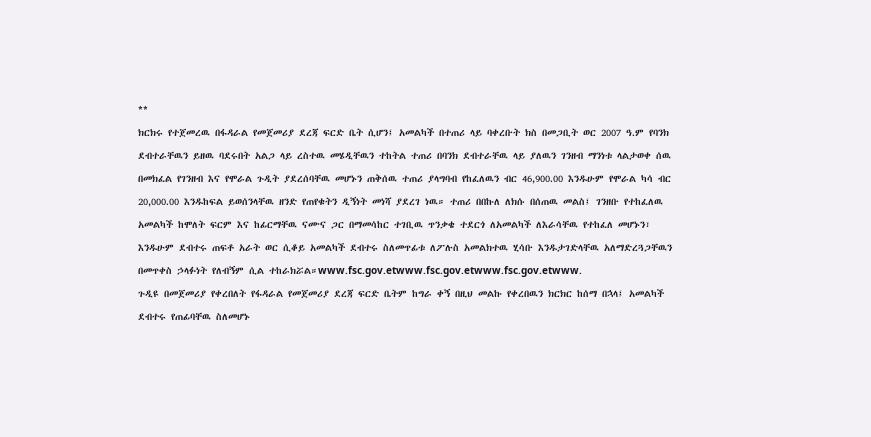**
ክርክሩ የተጀመረዉ በፋዳራል የመጀመሪያ ደረጃ ፍርድ ቤት ሲሆን፤ አመልካች በተጠሪ ላይ ባቀረቡት ክስ በመጋቢት ወር 2007 ዓ.ም የባንክ ደብተራቸዉን ይዘዉ ባደሩበት አልጋ ላይ ረስተዉ መሄዲቸዉን ተከትል ተጠሪ በባንክ ደብተራቸዉ ላይ ያለዉን ገንዘብ ማንነቱ ላልታወቀ ሰዉ በመክፈል የገንዘብ እና የሞራል ጉዲት ያደረሰባቸዉ መሆኑን ጠቅሰዉ ተጠሪ ያላግባብ የከፈለዉን ብር 46,900.00 እንዱሁም የሞራል ካሳ ብር 20,000.00 እንዱከፍል ይወሰንላቸዉ ዘንድ የጠየቁትን ዲኝነት መነሻ ያደረገ ነዉ። ተጠሪ በበኩለ ለክሱ በሰጠዉ መልስ፤ ገንዘቡ የተከፈለዉ አመልካች ከሞለት ፍርም እና ከፊርማቸዉ ናሙና ጋር በማመሳከር ተገቢዉ ጥንቃቄ ተደርጎ ለአመልካች ለእራሳቸዉ የተከፈለ መሆኑን፣ እንዱሁም ደብተሩ ጠፍቶ አራት ወር ሲቆይ አመልካች ደብተሩ ስለመጥፊቱ ለፖሉስ አመልክተዉ ሂሳቡ እንዱታገድላቸዉ አለማድረጓጋቸዉን በመጥቀስ ኃላፉነት የለብኝም ሲል ተከራክሯል።www.fsc.gov.etwww.fsc.gov.etwww.fsc.gov.etwww.
ጉዲዩ በመጀመሪያ የቀረበለት የፋዳራል የመጀመሪያ ደረጃ ፍርድ ቤትም ከግራ ቀኝ በዚህ መልኩ የቀረበዉን ክርክር ከሰማ በኋላ፤ አመልካች ደብተሩ የጠፊባቸዉ ስለመሆኑ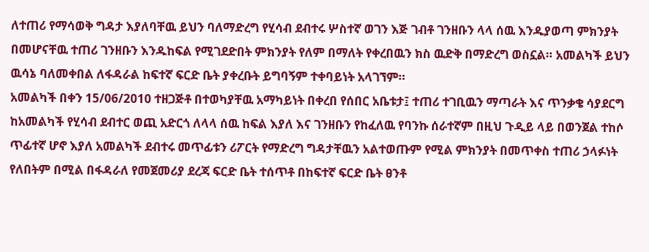ለተጠሪ የማሳወቅ ግዳታ እያለባቸዉ ይህን ባለማድረግ የሂሳብ ደብተሩ ሦስተኛ ወገን እጅ ገብቶ ገንዘቡን ላላ ሰዉ እንዱያወጣ ምክንያት በመሆናቸዉ ተጠሪ ገንዘቡን እንዱከፍል የሚገደድበት ምክንያት የለም በማለት የቀረበዉን ክስ ዉድቅ በማድረግ ወስኗል። አመልካች ይህን ዉሳኔ ባለመቀበል ለፋዳራል ከፍተኛ ፍርድ ቤት ያቀረቡት ይግባኝም ተቀባይነት አላገኘም።
አመልካች በቀን 15/06/2010 ተዘጋጅቶ በተወካያቸዉ አማካይነት በቀረበ የሰበር አቤቱታ፤ ተጠሪ ተገቢዉን ማጣራት እና ጥንቃቄ ሳያደርግ ከአመልካች የሂሳብ ደብተር ወጪ አድርጎ ለላላ ሰዉ ከፍል እያለ እና ገንዘቡን የከፈለዉ የባንኩ ሰራተኛም በዚህ ጉዲይ ላይ በወንጀል ተከሶ ጥፊተኛ ሆኖ እያለ አመልካች ደብተሩ መጥፊቱን ሪፖርት የማድረግ ግዳታቸዉን አልተወጡም የሚል ምክንያት በመጥቀስ ተጠሪ ኃላፉነት የለበትም በሚል በፋዳራለ የመጀመሪያ ደረጃ ፍርድ ቤት ተሰጥቶ በከፍተኛ ፍርድ ቤት ፀንቶ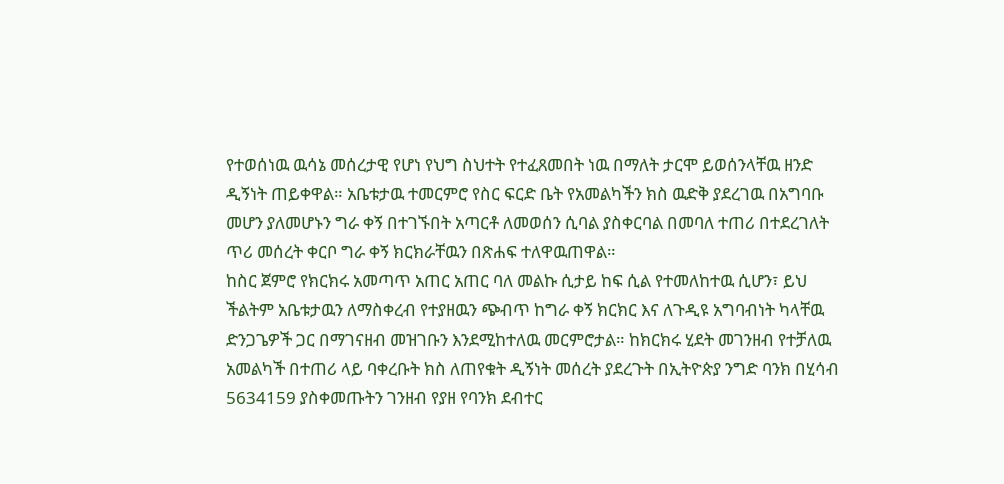የተወሰነዉ ዉሳኔ መሰረታዊ የሆነ የህግ ስህተት የተፈጸመበት ነዉ በማለት ታርሞ ይወሰንላቸዉ ዘንድ ዲኝነት ጠይቀዋል። አቤቱታዉ ተመርምሮ የስር ፍርድ ቤት የአመልካችን ክስ ዉድቅ ያደረገዉ በአግባቡ መሆን ያለመሆኑን ግራ ቀኝ በተገኙበት አጣርቶ ለመወሰን ሲባል ያስቀርባል በመባለ ተጠሪ በተደረገለት ጥሪ መሰረት ቀርቦ ግራ ቀኝ ክርክራቸዉን በጽሐፍ ተለዋዉጠዋል።
ከስር ጀምሮ የክርክሩ አመጣጥ አጠር አጠር ባለ መልኩ ሲታይ ከፍ ሲል የተመለከተዉ ሲሆን፣ ይህ ችልትም አቤቱታዉን ለማስቀረብ የተያዘዉን ጭብጥ ከግራ ቀኝ ክርክር እና ለጉዲዩ አግባብነት ካላቸዉ ድንጋጌዎች ጋር በማገናዘብ መዝገቡን እንደሚከተለዉ መርምሮታል። ከክርክሩ ሂደት መገንዘብ የተቻለዉ አመልካች በተጠሪ ላይ ባቀረቡት ክስ ለጠየቁት ዲኝነት መሰረት ያደረጉት በኢትዮጵያ ንግድ ባንክ በሂሳብ 5634159 ያስቀመጡትን ገንዘብ የያዘ የባንክ ደብተር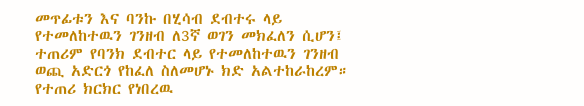መጥፊቱን እና ባንኩ በሂሳብ ደብተሩ ላይ የተመለከተዉን ገንዘብ ለ3ኛ ወገን መክፈለን ሲሆን፤ ተጠሪም የባንክ ደብተር ላይ የተመለከተዉን ገንዘብ ወጪ አድርጎ የከፈለ ስለመሆኑ ክድ አልተከራከረም። የተጠሪ ክርክር የነበረዉ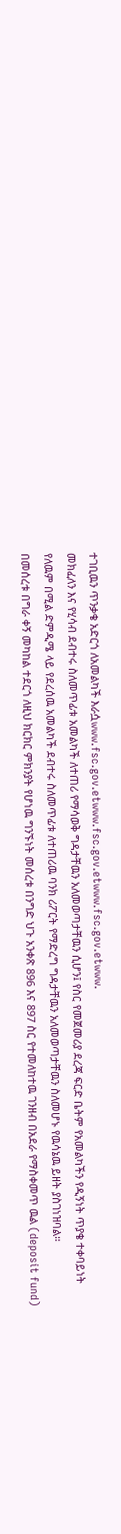ተገቢዉን ጥንቃቄ አድርጎ ለአመልካች እራሷwww.fsc.gov.etwww.fsc.gov.etwww.fsc.gov.etwww.
መክፈለን እና የሂሳብ ደብተሩ ስለመጥፊቱ አመልካች ለተጠሪ የማሳወቅ ግዳታቸዉን አለመወጣታቸዉን ሲሆን፤ የስር የመጀመሪያ ደረጃ ፍርድ ቤትም የአመልካችን የዲኝነት ጥያቄ ተቀባይነት የለዉም በሚል ድምዲሜ ላይ የደረሰዉ አመልካች ደብተሩ ስለመጥፊቱ ለተጠሪዉ ባንክ ሪፖርት የማድረግ ግዳታቸዉን አለመወጣታቸዉን ስለመሆኑ የዉሳኔዉ ይዘት ያስገነዝባል።
በመሰረቱ በግራ ቀኝ መካከል ተደርጎ ለዚህ ክርክር ምክንያት የሆነዉ ግንኙነት መሰረቱ በንግድ ህጉ አንቀጽ 896 እና 897 ስር የተመለከተዉ ገንዘብ በአደራ የማስቀመጥ ዉል (deposit fund)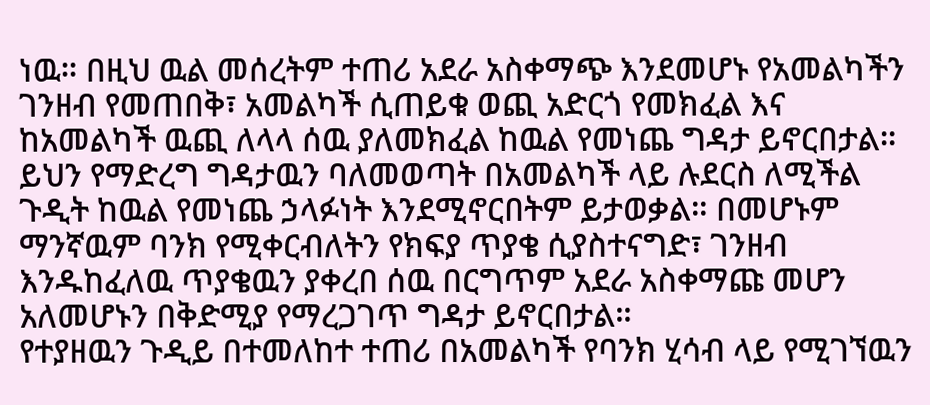ነዉ። በዚህ ዉል መሰረትም ተጠሪ አደራ አስቀማጭ እንደመሆኑ የአመልካችን ገንዘብ የመጠበቅ፣ አመልካች ሲጠይቁ ወጪ አድርጎ የመክፈል እና ከአመልካች ዉጪ ለላላ ሰዉ ያለመክፈል ከዉል የመነጨ ግዳታ ይኖርበታል። ይህን የማድረግ ግዳታዉን ባለመወጣት በአመልካች ላይ ሉደርስ ለሚችል ጉዲት ከዉል የመነጨ ኃላፉነት እንደሚኖርበትም ይታወቃል። በመሆኑም ማንኛዉም ባንክ የሚቀርብለትን የክፍያ ጥያቄ ሲያስተናግድ፣ ገንዘብ እንዱከፈለዉ ጥያቄዉን ያቀረበ ሰዉ በርግጥም አደራ አስቀማጩ መሆን አለመሆኑን በቅድሚያ የማረጋገጥ ግዳታ ይኖርበታል።
የተያዘዉን ጉዲይ በተመለከተ ተጠሪ በአመልካች የባንክ ሂሳብ ላይ የሚገኘዉን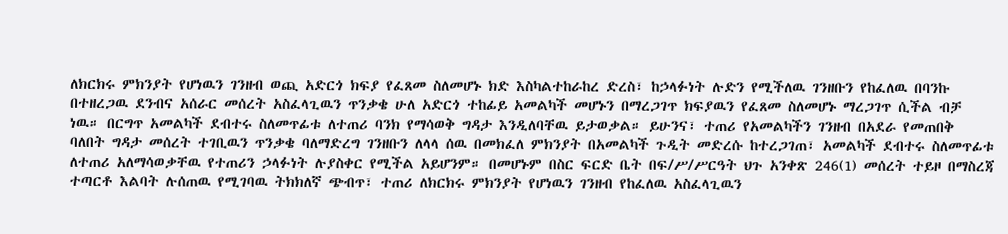ለክርክሩ ምክንያት የሆነዉን ገንዘብ ወጪ አድርጎ ክፍያ የፈጸመ ስለመሆኑ ክድ እስካልተከራከረ ድረስ፣ ከኃላፉነት ሉድን የሚችለዉ ገንዘቡን የከፈለዉ በባንኩ በተዘረጋዉ ደንብና አሰራር መሰረት አስፈላጊዉን ጥንቃቄ ሁለ አድርጎ ተከፊይ አመልካች መሆኑን በማረጋገጥ ክፍያዉን የፈጸመ ስለመሆኑ ማረጋገጥ ሲችል ብቻ ነዉ። በርግጥ አመልካች ደብተሩ ስለመጥፊቱ ለተጠሪ ባንክ የማሳወቅ ግዳታ እንዲለባቸዉ ይታወቃል። ይሁንና፣ ተጠሪ የአመልካችን ገንዘብ በአደራ የመጠበቅ ባለበት ግዳታ መሰረት ተገቢዉን ጥንቃቄ ባለማድረግ ገንዘቡን ለላላ ሰዉ በመክፈለ ምክንያት በአመልካች ጉዲት መድረሱ ከተረጋገጠ፣ አመልካች ደብተሩ ስለመጥፊቱ ለተጠሪ አለማሳወቃቸዉ የተጠሪን ኃላፉነት ሉያስቀር የሚችል አይሆንም። በመሆኑም በስር ፍርድ ቤት በፍ/ሥ/ሥርዓት ህጉ አንቀጽ 246(1) መሰረት ተይዞ በማስረጃ ተጣርቶ እልባት ሉሰጠዉ የሚገባዉ ትክክለኛ ጭብጥ፣ ተጠሪ ለክርክሩ ምክንያት የሆነዉን ገንዘብ የከፈለዉ አስፈላጊዉን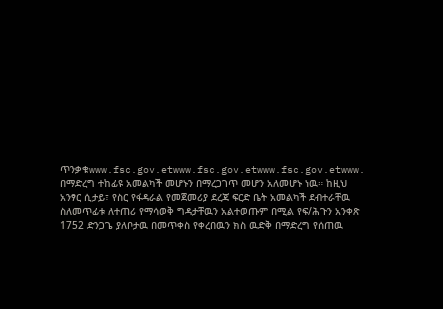ጥንቃቁwww.fsc.gov.etwww.fsc.gov.etwww.fsc.gov.etwww.
በማድረግ ተከፊዩ አመልካች መሆኑን በማረጋገጥ መሆን አለመሆኑ ነዉ። ከዚህ አንፃር ሲታይ፣ የስር የፋዳራል የመጀመሪያ ደረጃ ፍርድ ቤት አመልካች ደብተራቸዉ ስለመጥፊቱ ለተጠሪ የማሳወቅ ግዳታቸዉን አልተወጡም በሚል የፍ/ሕጉን አንቀጽ 1752 ድንጋጌ ያለቦታዉ በመጥቀስ የቀረበዉን ክስ ዉድቅ በማድረግ የሰጠዉ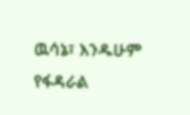ዉሳኔ፣ እንዱሁም የፋዳራል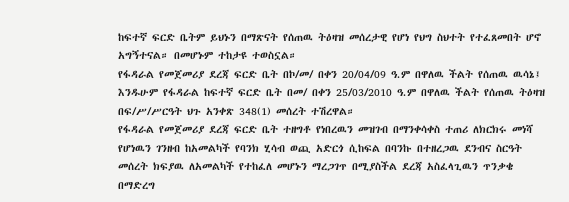ከፍተኛ ፍርድ ቤትም ይህኑን በማጽናት የሰጠዉ ትዕዛዝ መሰረታዊ የሆነ የህግ ስህተት የተፈጸመበት ሆኖ አግኝተናል። በመሆኑም ተከታዩ ተወስኗል።
የፋዳራል የመጀመሪያ ደረጃ ፍርድ ቤት በኮ/መ/ በቀን 20/04/09 ዓ.ም በዋለዉ ችልት የሰጠዉ ዉሳኔ፤ እንዱሁም የፋዳራል ከፍተኛ ፍርድ ቤት በመ/ በቀን 25/03/2010 ዓ.ም በዋለዉ ችልት የሰጠዉ ትዕዛዝ በፍ/ሥ/ሥርዓት ህጉ አንቀጽ 348(1) መሰረት ተሽረዋል።
የፋዳራል የመጀመሪያ ደረጃ ፍርድ ቤት ተዘግቶ የነበረዉን መዝገብ በማንቀሳቀስ ተጠሪ ለክርክሩ መነሻ የሆነዉን ገንዘብ ከአመልካች የባንክ ሂሳብ ወጪ አድርጎ ሲከፍል በባንኩ በተዘረጋዉ ደንብና ስርዓት መሰረት ክፍያዉ ለአመልካች የተከፈለ መሆኑን ማረጋገጥ በሚያስችል ደረጃ አስፈላጊዉን ጥንቃቄ በማድረግ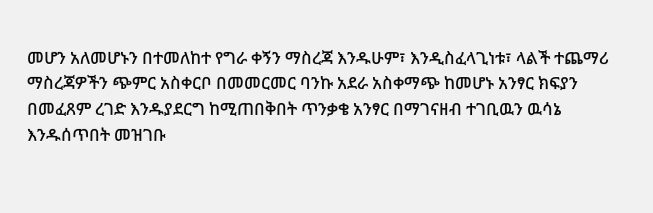መሆን አለመሆኑን በተመለከተ የግራ ቀኝን ማስረጃ እንዱሁም፣ እንዲስፈላጊነቱ፣ ላልች ተጨማሪ ማስረጃዎችን ጭምር አስቀርቦ በመመርመር ባንኩ አደራ አስቀማጭ ከመሆኑ አንፃር ክፍያን በመፈጸም ረገድ እንዱያደርግ ከሚጠበቅበት ጥንቃቄ አንፃር በማገናዘብ ተገቢዉን ዉሳኔ እንዱሰጥበት መዝገቡ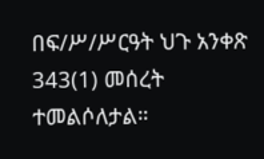በፍ/ሥ/ሥርዓት ህጉ አንቀጽ 343(1) መሰረት ተመልሶለታል።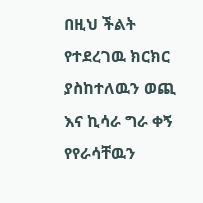በዚህ ችልት የተደረገዉ ክርክር ያስከተለዉን ወጪ እና ኪሳራ ግራ ቀኝ የየራሳቸዉን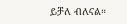ይቻለ ብለናል።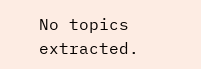No topics extracted.